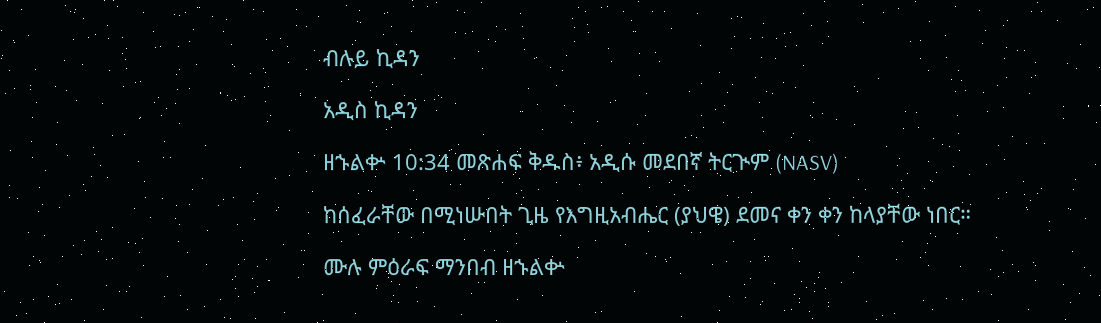ብሉይ ኪዳን

አዲስ ኪዳን

ዘኁልቍ 10:34 መጽሐፍ ቅዱስ፥ አዲሱ መደበኛ ትርጒም (NASV)

ከሰፈራቸው በሚነሡበት ጊዜ የእግዚአብሔር (ያህዌ) ደመና ቀን ቀን ከላያቸው ነበር።

ሙሉ ምዕራፍ ማንበብ ዘኁልቍ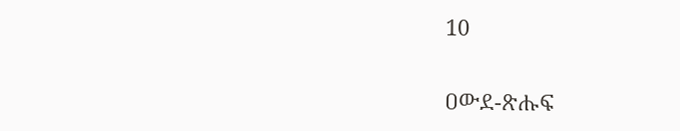10

ዐውደ-ጽሑፍ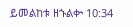ይመልከቱ ዘኁልቍ 10:34